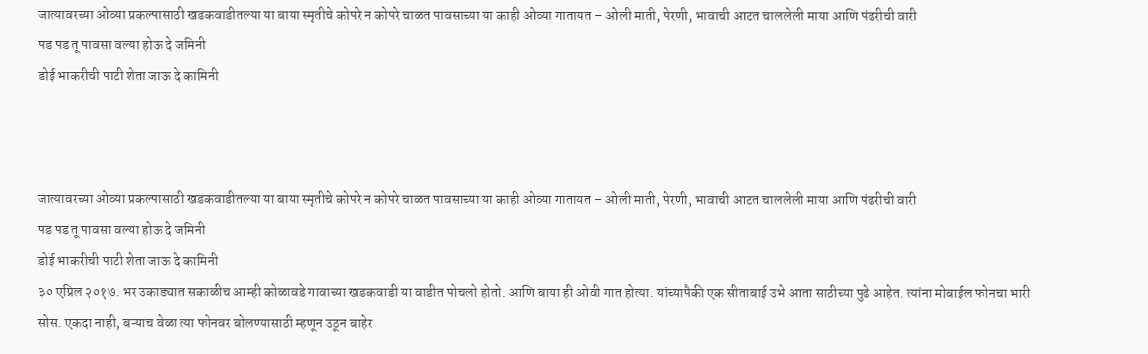जात्यावरच्या ओव्या प्रकल्पासाठी खडकवाडीतल्या या बाया स्मृतीचे कोपरे न कोपरे चाळत पावसाच्या या काही ओव्या गातायत – ओली माती, पेरणी, भावाची आटत चाललेली माया आणि पंढरीची वारी
पड पड तू पावसा वल्या होऊ दे जमिनी
डोई भाकरीची पाटी शेता जाऊ दे कामिनी



जात्यावरच्या ओव्या प्रकल्पासाठी खडकवाडीतल्या या बाया स्मृतीचे कोपरे न कोपरे चाळत पावसाच्या या काही ओव्या गातायत – ओली माती, पेरणी, भावाची आटत चाललेली माया आणि पंढरीची वारी
पड पड तू पावसा वल्या होऊ दे जमिनी
डोई भाकरीची पाटी शेता जाऊ दे कामिनी
३० एप्रिल २०१७. भर उकाड्यात सकाळीच आम्ही कोळावडे गावाच्या खडकवाडी या वाडीत पोचलो होतो. आणि बाया ही ओवी गात होत्या. यांच्यापैकी एक सीताबाई उभे आता साठीच्या पुढे आहेत. त्यांना मोबाईल फोनचा भारी सोस. एकदा नाही, बऱ्याच वेळा त्या फोनवर बोलण्यासाठी म्हणून उठून बाहेर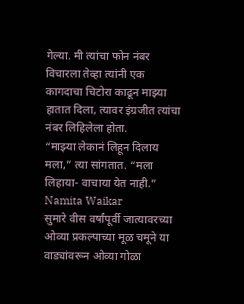गेल्या. मी त्यांचा फोन नंबर विचारला तेव्हा त्यांनी एक कागदाचा चिटोरा काढून माझ्या हातात दिला, त्यावर इंग्रजीत त्यांचा नंबर लिहिलेला होता.
“माझ्या लेकानं लिहून दिलाय मला,” त्या सांगतात. “मला लिहाया- वाचाया येत नाही.”
Namita Waikar
सुमारे वीस वर्षांपूर्वी जात्यावरच्या ओव्या प्रकल्पाच्या मूळ चमूने या वाड्यांवरून ओव्या गोळा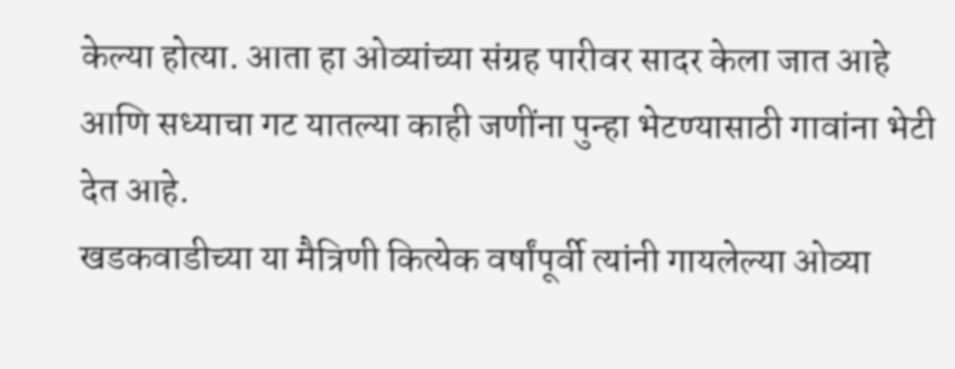केल्या होत्या. आता हा ओव्यांच्या संग्रह पारीवर सादर केला जात आहे आणि सध्याचा गट यातल्या काही जणींना पुन्हा भेटण्यासाठी गावांना भेटी देत आहे.
खडकवाडीच्या या मैत्रिणी कित्येक वर्षांपूर्वी त्यांनी गायलेल्या ओव्या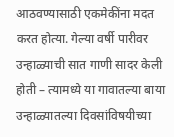आठवण्यासाठी एकमेकींना मदत करत होत्या. गेल्या वर्षी पारीवर उन्हाळ्याची सात गाणी सादर केली होती – त्यामध्ये या गावातल्या बाया उन्हाळ्यातल्या दिवसांविषयीच्या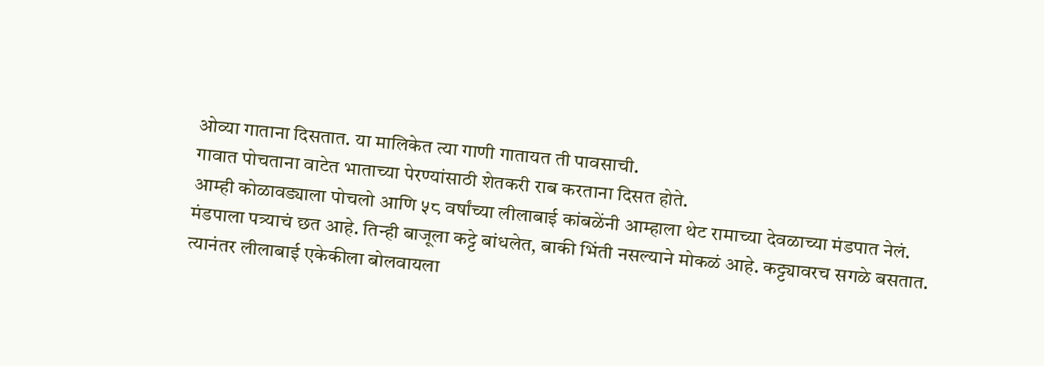ओव्या गाताना दिसतात. या मालिकेत त्या गाणी गातायत ती पावसाची.
गावात पोचताना वाटेत भाताच्या पेरण्यांसाठी शेतकरी राब करताना दिसत होते.
आम्ही कोळावड्याला पोचलो आणि ५८ वर्षांच्या लीलाबाई कांबळेंनी आम्हाला थेट रामाच्या देवळाच्या मंडपात नेलं. मंडपाला पत्र्याचं छत आहे. तिन्ही बाजूला कट्टे बांधलेत, बाकी भिंती नसल्याने मोकळं आहे. कट्ट्यावरच सगळे बसतात.
त्यानंतर लीलाबाई एकेकीला बोलवायला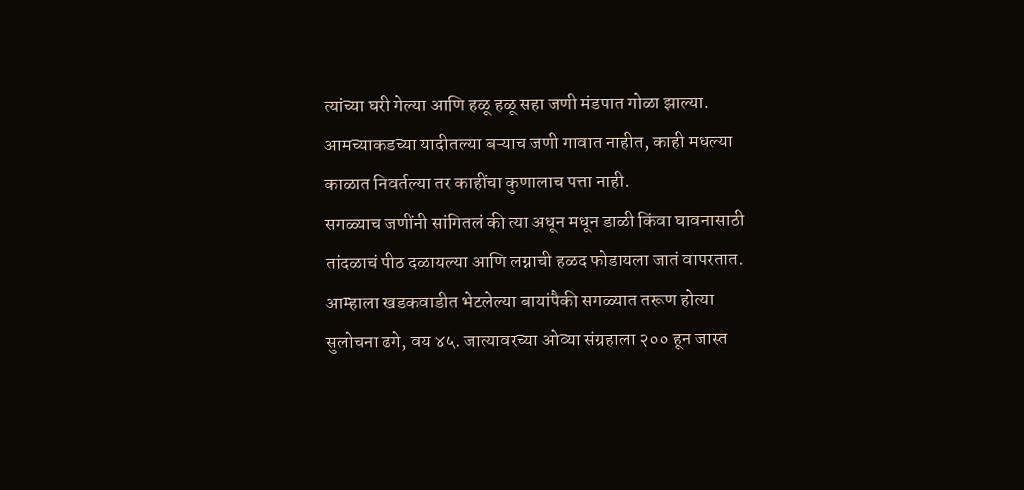त्यांच्या घरी गेल्या आणि हळू हळू सहा जणी मंडपात गोळा झाल्या. आमच्याकडच्या यादीतल्या बऱ्याच जणी गावात नाहीत, काही मधल्या काळात निवर्तल्या तर काहींचा कुणालाच पत्ता नाही.
सगळ्याच जणींनी सांगितलं की त्या अधून मधून डाळी किंवा घावनासाठी तांदळाचं पीठ दळायल्या आणि लग्नाची हळद फोडायला जातं वापरतात.
आम्हाला खडकवाडीत भेटलेल्या बायांपैकी सगळ्यात तरूण होत्या सुलोचना ढगे, वय ४५. जात्यावरच्या ओव्या संग्रहाला २०० हून जास्त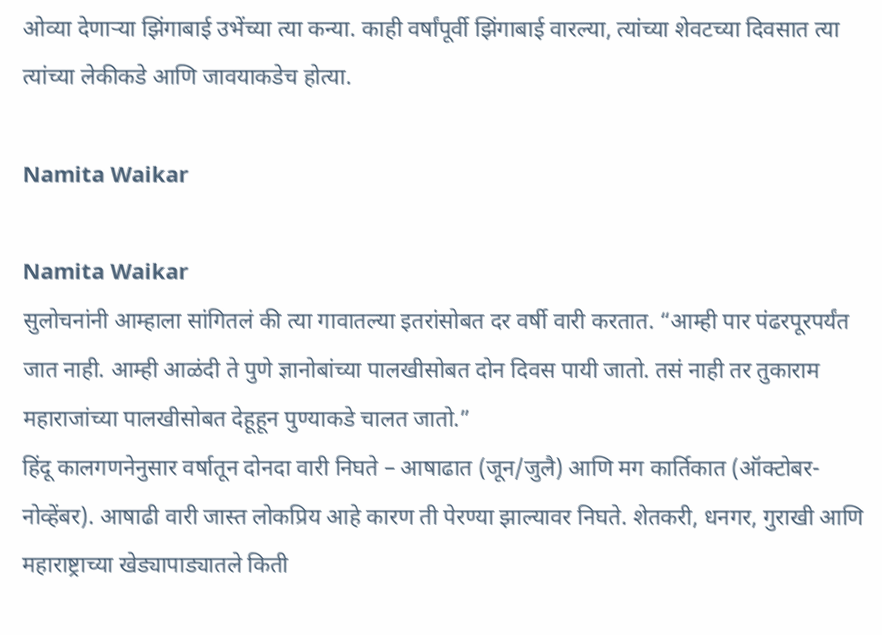ओव्या देणाऱ्या झिंगाबाई उभेंच्या त्या कन्या. काही वर्षांपूर्वी झिंगाबाई वारल्या, त्यांच्या शेवटच्या दिवसात त्या त्यांच्या लेकीकडे आणि जावयाकडेच होत्या.

Namita Waikar

Namita Waikar
सुलोचनांनी आम्हाला सांगितलं की त्या गावातल्या इतरांसोबत दर वर्षी वारी करतात. “आम्ही पार पंढरपूरपर्यंत जात नाही. आम्ही आळंदी ते पुणे ज्ञानोबांच्या पालखीसोबत दोन दिवस पायी जातो. तसं नाही तर तुकाराम महाराजांच्या पालखीसोबत देहूहून पुण्याकडे चालत जातो.”
हिंदू कालगणनेनुसार वर्षातून दोनदा वारी निघते – आषाढात (जून/जुलै) आणि मग कार्तिकात (ऑक्टोबर-नोव्हेंबर). आषाढी वारी जास्त लोकप्रिय आहे कारण ती पेरण्या झाल्यावर निघते. शेतकरी, धनगर, गुराखी आणि महाराष्ट्राच्या खेड्यापाड्यातले किती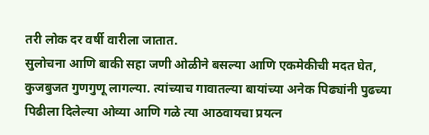तरी लोक दर वर्षी वारीला जातात.
सुलोचना आणि बाकी सहा जणी ओळीने बसल्या आणि एकमेकीची मदत घेत, कुजबुजत गुणगुणू लागल्या. त्यांच्याच गावातल्या बायांच्या अनेक पिढ्यांनी पुढच्या पिढीला दिलेल्या ओव्या आणि गळे त्या आठवायचा प्रयत्न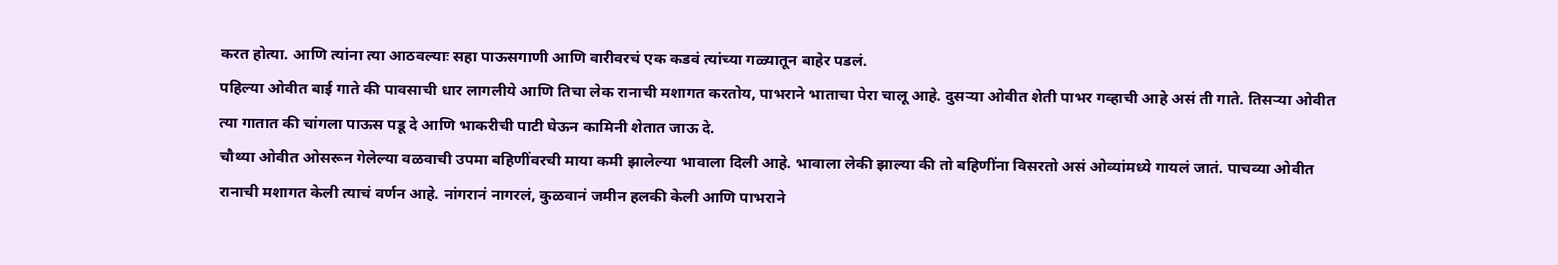करत होत्या. आणि त्यांना त्या आठवल्याः सहा पाऊसगाणी आणि वारीवरचं एक कडवं त्यांच्या गळ्यातून बाहेर पडलं.
पहिल्या ओवीत बाई गाते की पावसाची धार लागलीये आणि तिचा लेक रानाची मशागत करतोय, पाभराने भाताचा पेरा चालू आहे. दुसऱ्या ओवीत शेती पाभर गव्हाची आहे असं ती गाते. तिसऱ्या ओवीत त्या गातात की चांगला पाऊस पडू दे आणि भाकरीची पाटी घेऊन कामिनी शेतात जाऊ दे.
चौथ्या ओवीत ओसरून गेलेल्या वळवाची उपमा बहिणींवरची माया कमी झालेल्या भावाला दिली आहे. भावाला लेकी झाल्या की तो बहिणींना विसरतो असं ओव्यांमध्ये गायलं जातं. पाचव्या ओवीत रानाची मशागत केली त्याचं वर्णन आहे. नांगरानं नागरलं, कुळवानं जमीन हलकी केली आणि पाभराने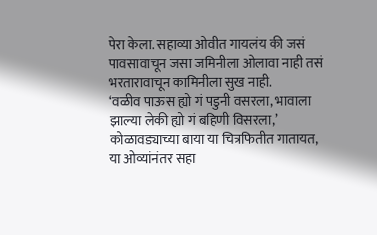पेरा केला. सहाव्या ओवीत गायलंय की जसं पावसावाचून जसा जमिनीला ओलावा नाही तसं भरतारावाचून कामिनीला सुख नाही.
‘वळीव पाऊस ह्यो गं पडुनी वसरला, भावाला
झाल्या लेकी ह्यो गं बहिणी विसरला,’ कोळावड्याच्या बाया या चित्रफितीत गातायत,
या ओव्यांनंतर सहा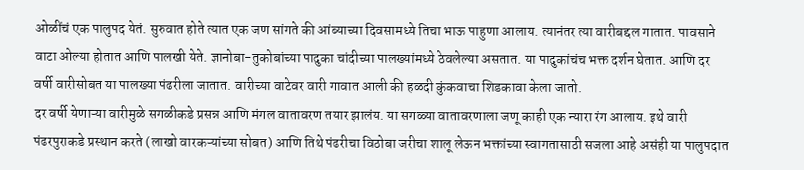ओळींचं एक पालुपद येतं. सुरुवात होते त्यात एक जण सांगते की आंब्याच्या दिवसामध्ये तिचा भाऊ पाहुणा आलाय. त्यानंतर त्या वारीबद्दल गातात. पावसाने वाटा ओल्या होतात आणि पालखी येते. ज्ञानोबा-तुकोबांच्या पादुका चांदीच्या पालख्यांमध्ये ठेवलेल्या असतात. या पादुकांचंच भक्त दर्शन घेतात. आणि दर वर्षी वारीसोबत या पालख्या पंढरीला जातात. वारीच्या वाटेवर वारी गावात आली की हळदी कुंकवाचा शिडकावा केला जातो.
दर वर्षी येणाऱ्या वारीमुळे सगळीकडे प्रसन्न आणि मंगल वातावरण तयार झालंय. या सगळ्या वातावरणाला जणू काही एक न्यारा रंग आलाय. इथे वारी पंढरपुराकडे प्रस्थान करते (लाखो वारकऱ्यांच्या सोबत) आणि तिथे पंढरीचा विठोबा जरीचा शालू लेऊन भक्तांच्या स्वागतासाठी सजला आहे असंही या पालुपदात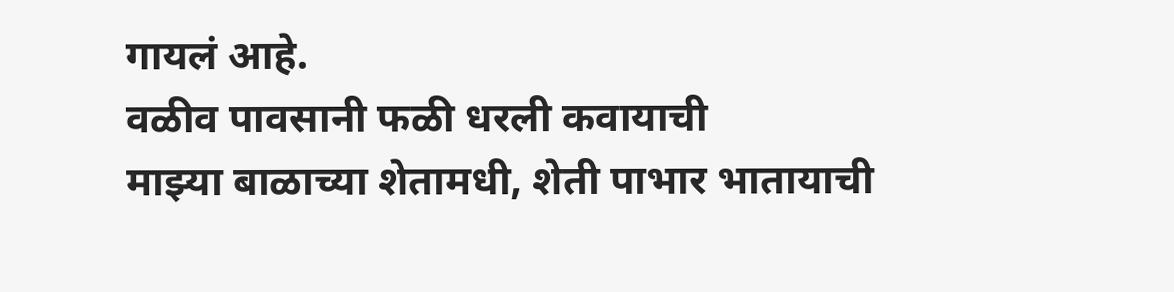गायलं आहे.
वळीव पावसानी फळी धरली कवायाची
माझ्या बाळाच्या शेतामधी, शेती पाभार भातायाची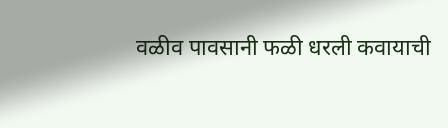वळीव पावसानी फळी धरली कवायाची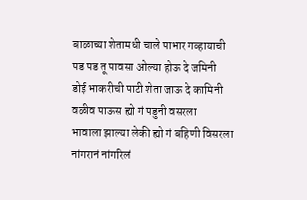बाळाच्या शेतामधी चाले पाभार गव्हायाची
पड पड तू पावसा ओल्या होऊ दे जमिनी
डोई भाकरीची पाटी शेता जाऊ दे कामिनी
वळीव पाऊस ह्यो गं पडुनी वसरला
भावाला झाल्या लेकी ह्यो गं बहिणी विसरला
नांगरानं नांगरिलं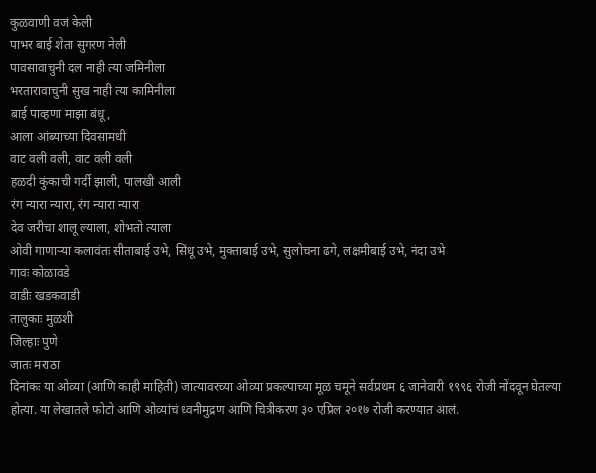कुळवाणी वजं केली
पाभर बाई शेता सुगरण नेली
पावसावाचुनी दल नाही त्या जमिनीला
भरतारावाचुनी सुख नाही त्या कामिनीला
बाई पाव्हणा माझा बंधू,
आला आंब्याच्या दिवसामधी
वाट वली वली, वाट वली वली
हळदी कुंकाची गर्दी झाली, पालखी आली
रंग न्यारा न्यारा, रंग न्यारा न्यारा
देव जरीचा शालू ल्याला, शोभतो त्याला
ओवी गाणाऱ्या कलावंतः सीताबाई उभे, सिंधू उभे, मुक्ताबाई उभे, सुलोचना ढगे, लक्षमीबाई उभे, नंदा उभे
गावः कोळावडे
वाडीः खडकवाडी
तालुकाः मुळशी
जिल्हाः पुणे
जातः मराठा
दिनांकः या ओव्या (आणि काही माहिती) जात्यावरच्या ओव्या प्रकल्पाच्या मूळ चमूने सर्वप्रथम ६ जानेवारी १९९६ रोजी नोंदवून घेतल्या होत्या. या लेखातले फोटो आणि ओव्यांचं ध्वनीमुद्रण आणि चित्रीकरण ३० एप्रिल २०१७ रोजी करण्यात आलं.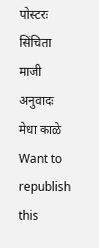पोस्टरः सिंचिता माजी
अनुवादः मेधा काळे
Want to republish this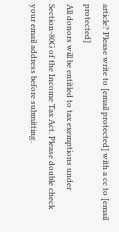article? Please write to [email protected] with a cc to [email protected]
All donors will be entitled to tax exemptions under Section-80G of the Income Tax Act. Please double check your email address before submitting.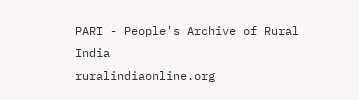PARI - People's Archive of Rural India
ruralindiaonline.org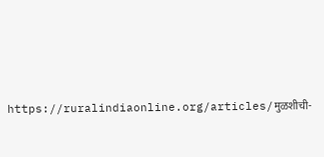https://ruralindiaonline.org/articles/मुळशीची-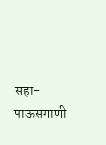सहा-पाऊसगाणी